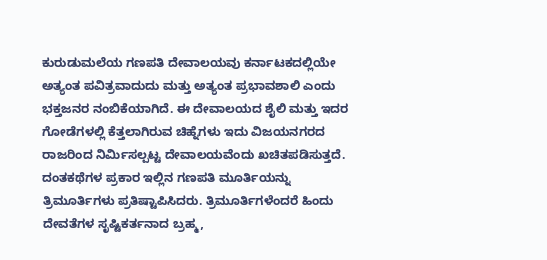ಕುರುಡುಮಲೆಯ ಗಣಪತಿ ದೇವಾಲಯವು ಕರ್ನಾಟಕದಲ್ಲಿಯೇ ಅತ್ಯಂತ ಪವಿತ್ರವಾದುದು ಮತ್ತು ಅತ್ಯಂತ ಪ್ರಭಾವಶಾಲಿ ಎಂದು ಭಕ್ತಜನರ ನಂಬಿಕೆಯಾಗಿದೆ. ಈ ದೇವಾಲಯದ ಶೈಲಿ ಮತ್ತು ಇದರ ಗೋಡೆಗಳಲ್ಲಿ ಕೆತ್ತಲಾಗಿರುವ ಚಿಹ್ನೆಗಳು ಇದು ವಿಜಯನಗರದ ರಾಜರಿಂದ ನಿರ್ಮಿಸಲ್ಪಟ್ಟ ದೇವಾಲಯವೆಂದು ಖಚಿತಪಡಿಸುತ್ತದೆ. ದಂತಕಥೆಗಳ ಪ್ರಕಾರ ಇಲ್ಲಿನ ಗಣಪತಿ ಮೂರ್ತಿಯನ್ನು ತ್ರಿಮೂರ್ತಿಗಳು ಪ್ರತಿಷ್ಟಾಪಿಸಿದರು. ತ್ರಿಮೂರ್ತಿಗಳೆಂದರೆ ಹಿಂದು ದೇವತೆಗಳ ಸೃಷ್ಟಿಕರ್ತನಾದ ಬ್ರಹ್ಮ,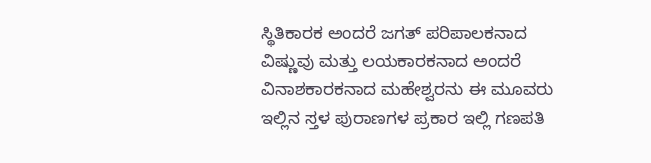ಸ್ಥಿತಿಕಾರಕ ಅಂದರೆ ಜಗತ್ ಪರಿಪಾಲಕನಾದ ವಿಷ್ಣುವು ಮತ್ತು ಲಯಕಾರಕನಾದ ಅಂದರೆ ವಿನಾಶಕಾರಕನಾದ ಮಹೇಶ್ವರನು ಈ ಮೂವರು ಇಲ್ಲಿನ ಸ್ತಳ ಪುರಾಣಗಳ ಪ್ರಕಾರ ಇಲ್ಲಿ ಗಣಪತಿ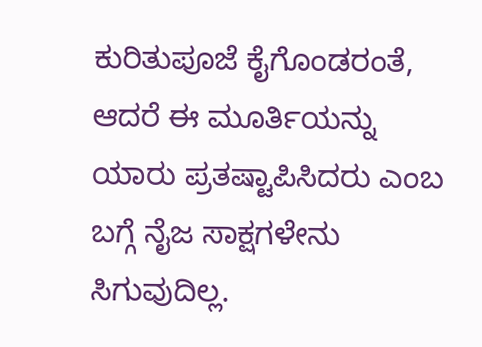ಕುರಿತುಪೂಜೆ ಕೈಗೊಂಡರಂತೆ, ಆದರೆ ಈ ಮೂರ್ತಿಯನ್ನು ಯಾರು ಪ್ರತಷ್ಟಾಪಿಸಿದರು ಎಂಬ ಬಗ್ಗೆ ನೈಜ ಸಾಕ್ಷಗಳೇನು ಸಿಗುವುದಿಲ್ಲ.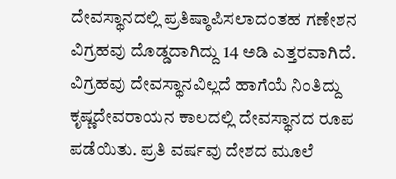ದೇವಸ್ಥಾನದಲ್ಲಿ ಪ್ರತಿಷ್ಠಾಪಿಸಲಾದಂತಹ ಗಣೇಶನ ವಿಗ್ರಹವು ದೊಡ್ಡದಾಗಿದ್ದು 14 ಅಡಿ ಎತ್ತರವಾಗಿದೆ. ವಿಗ್ರಹವು ದೇವಸ್ಥಾನವಿಲ್ಲದೆ ಹಾಗೆಯೆ ನಿಂತಿದ್ದು ಕೃಷ್ಣದೇವರಾಯನ ಕಾಲದಲ್ಲಿ ದೇವಸ್ಥಾನದ ರೂಪ ಪಡೆಯಿತು. ಪ್ರತಿ ವರ್ಷವು ದೇಶದ ಮೂಲೆ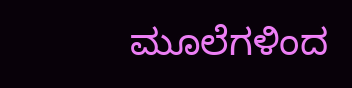ಮೂಲೆಗಳಿಂದ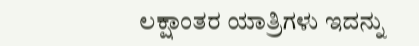ಲಕ್ಷಾಂತರ ಯಾತ್ರಿಗಳು ಇದನ್ನು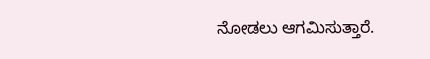ನೋಡಲು ಆಗಮಿಸುತ್ತಾರೆ.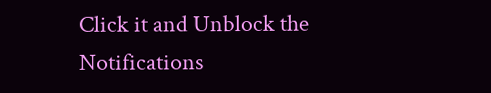Click it and Unblock the Notifications